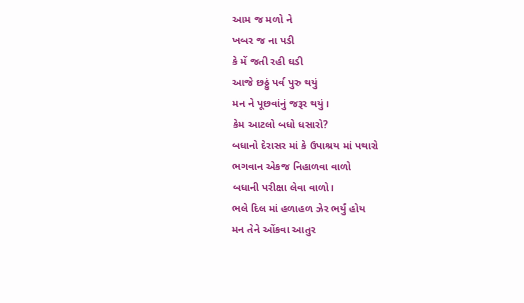આમ જ મળો ને
ખબર જ ના પડી
કે મેં જતી રહી ઘડી
આજે છઠ્ઠું પર્વ પુરુ થયું
મન ને પૂછવાંનું જરૂર થયું।
કેમ આટલો બધો ધસારો?
બધાનો દેરાસર માં કે ઉપાશ્રય માં પથારો
ભગવાન એકજ નિહાળવા વાળો
બધાની પરીક્ષા લેવા વાળો।
ભલે દિલ માં હળાહળ ઝેર ભર્યું હોય
મન તેને ઓંકવા આતુર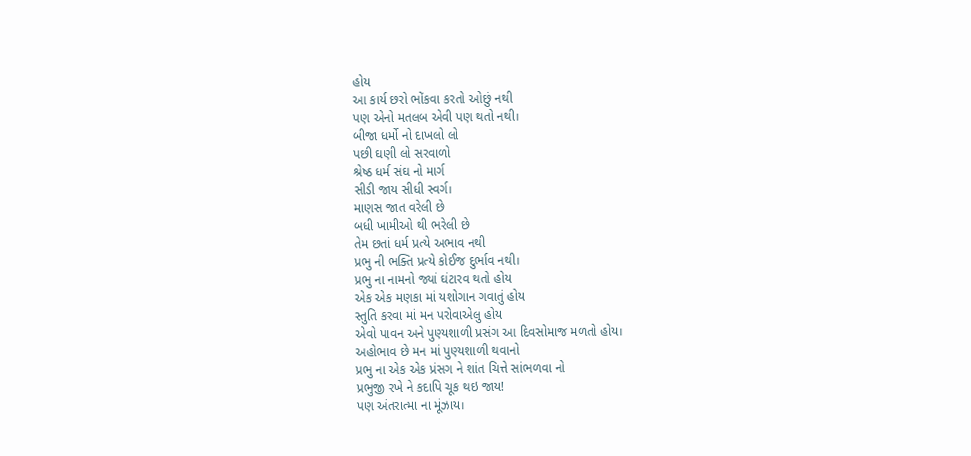હોય
આ કાર્ય છરો ભોંકવા કરતો ઓછું નથી
પણ એનો મતલબ એવી પણ થતો નથી।
બીજા ધર્મો નો દાખલો લો
પછી ઘણી લો સરવાળો
શ્રેષ્ઠ ધર્મ સંઘ નો માર્ગ
સીડી જાય સીધી સ્વર્ગ।
માણસ જાત વરેલી છે
બધી ખામીઓ થી ભરેલી છે
તેમ છતાં ધર્મ પ્રત્યે અભાવ નથી
પ્રભુ ની ભક્તિ પ્રત્યે કોઈજ દુર્ભાવ નથી।
પ્રભુ ના નામનો જ્યાં ઘંટારવ થતો હોય
એક એક મણકા માં યશોગાન ગવાતું હોય
સ્તુતિ કરવા માં મન પરોવાએલુ હોય
એવો પાવન અને પુણ્યશાળી પ્રસંગ આ દિવસોમાજ મળતો હોય।
અહોભાવ છે મન માં પુણ્યશાળી થવાનો
પ્રભુ ના એક એક પ્રંસગ ને શાંત ચિત્તે સાંભળવા નો
પ્રભુજી રખે ને કદાપિ ચૂક થઇ જાય!
પણ અંતરાત્મા ના મૂંઝાય।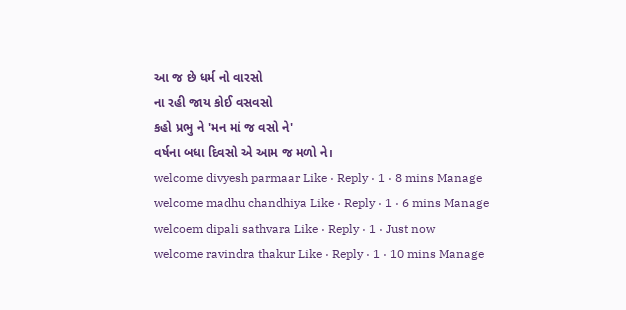આ જ છે ધર્મ નો વારસો
ના રહી જાય કોઈ વસવસો
કહો પ્રભુ ને 'મન માં જ વસો ને'
વર્ષના બધા દિવસો એ આમ જ મળો ને।
welcome divyesh parmaar Like · Reply · 1 · 8 mins Manage
welcome madhu chandhiya Like · Reply · 1 · 6 mins Manage
welcoem dipali sathvara Like · Reply · 1 · Just now
welcome ravindra thakur Like · Reply · 1 · 10 mins Manage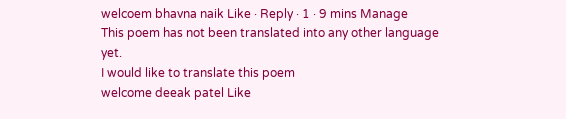welcoem bhavna naik Like · Reply · 1 · 9 mins Manage
This poem has not been translated into any other language yet.
I would like to translate this poem
welcome deeak patel Like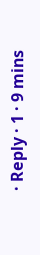· Reply · 1 · 9 mins